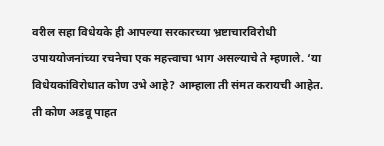वरील सहा विधेयके ही आपल्या सरकारच्या भ्रष्टाचारविरोधी उपाययोजनांच्या रचनेचा एक महत्त्वाचा भाग असल्याचे ते म्हणाले. ‘या विधेयकांविरोधात कोण उभे आहे? आम्हाला ती संमत करायची आहेत. ती कोण अडवू पाहत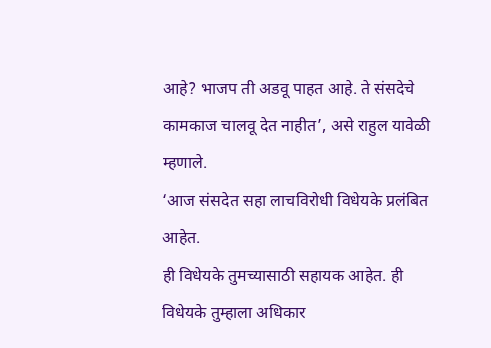आहे? भाजप ती अडवू पाहत आहे. ते संसदेचे कामकाज चालवू देत नाहीत’, असे राहुल यावेळी म्हणाले.
‘आज संसदेत सहा लाचविरोधी विधेयके प्रलंबित आहेत.
ही विधेयके तुमच्यासाठी सहायक आहेत. ही विधेयके तुम्हाला अधिकार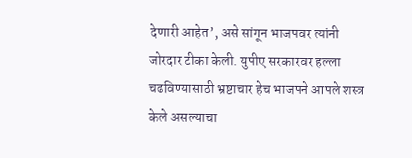देणारी आहेत’, असे सांगून भाजपवर त्यांनी जोरदार टीका केली. युपीए सरकारवर हल्ला चढविण्यासाठी भ्रष्टाचार हेच भाजपने आपले शस्त्र केले असल्याचा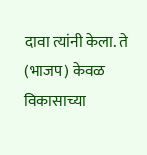दावा त्यांनी केला. ते (भाजप) केवळ विकासाच्या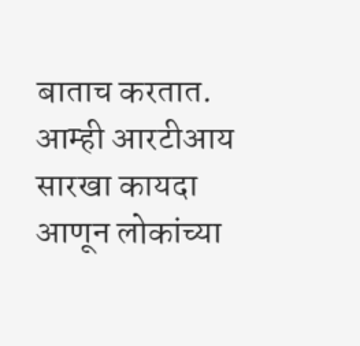बाताच करतात. आम्ही आरटीआय सारखा कायदा आणून लोकांच्या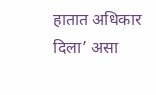हातात अधिकार दिला’ असा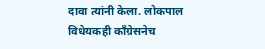दावा त्यांनी केला. लोकपाल विधेयकही कॉंग्रेसनेच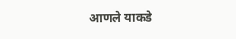आणले याकडे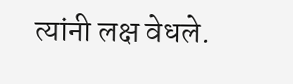त्यांनी लक्ष वेधले.